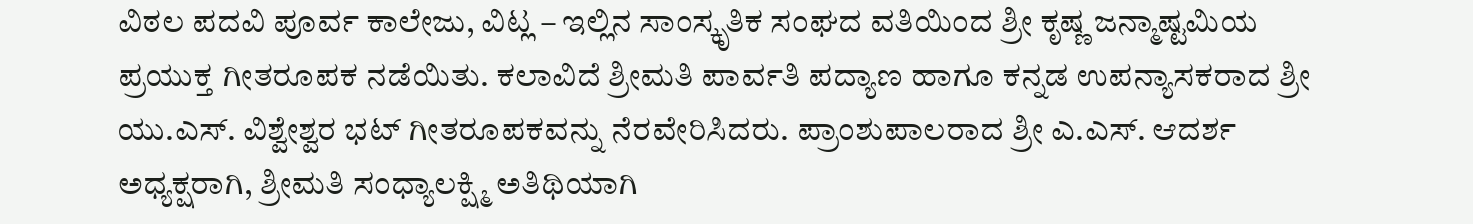ವಿಠಲ ಪದವಿ ಪೂರ್ವ ಕಾಲೇಜು, ವಿಟ್ಲ – ಇಲ್ಲಿನ ಸಾಂಸ್ಕೃತಿಕ ಸಂಘದ ವತಿಯಿಂದ ಶ್ರೀ ಕೃಷ್ಣ ಜನ್ಮಾಷ್ಟಮಿಯ ಪ್ರಯುಕ್ತ ಗೀತರೂಪಕ ನಡೆಯಿತು. ಕಲಾವಿದೆ ಶ್ರೀಮತಿ ಪಾರ್ವತಿ ಪದ್ಯಾಣ ಹಾಗೂ ಕನ್ನಡ ಉಪನ್ಯಾಸಕರಾದ ಶ್ರೀ ಯು.ಎಸ್. ವಿಶ್ವೇಶ್ವರ ಭಟ್ ಗೀತರೂಪಕವನ್ನು ನೆರವೇರಿಸಿದರು. ಪ್ರಾಂಶುಪಾಲರಾದ ಶ್ರೀ ಎ.ಎಸ್. ಆದರ್ಶ ಅಧ್ಯಕ್ಷರಾಗಿ, ಶ್ರೀಮತಿ ಸಂಧ್ಯಾಲಕ್ಷ್ಮಿ ಅತಿಥಿಯಾಗಿ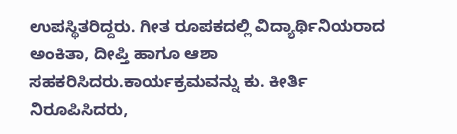ಉಪಸ್ಥಿತರಿದ್ದರು. ಗೀತ ರೂಪಕದಲ್ಲಿ ವಿದ್ಯಾರ್ಥಿನಿಯರಾದ ಅಂಕಿತಾ, ದೀಪ್ತಿ ಹಾಗೂ ಆಶಾ ಸಹಕರಿಸಿದರು.ಕಾರ್ಯಕ್ರಮವನ್ನು ಕು. ಕೀರ್ತಿ ನಿರೂಪಿಸಿದರು,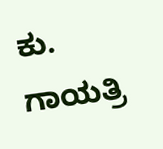ಕು. ಗಾಯತ್ರಿ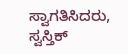ಸ್ವಾಗತಿಸಿದರು, ಸ್ವಸ್ತಿಕ್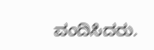ವಂದಿಸಿದರು.